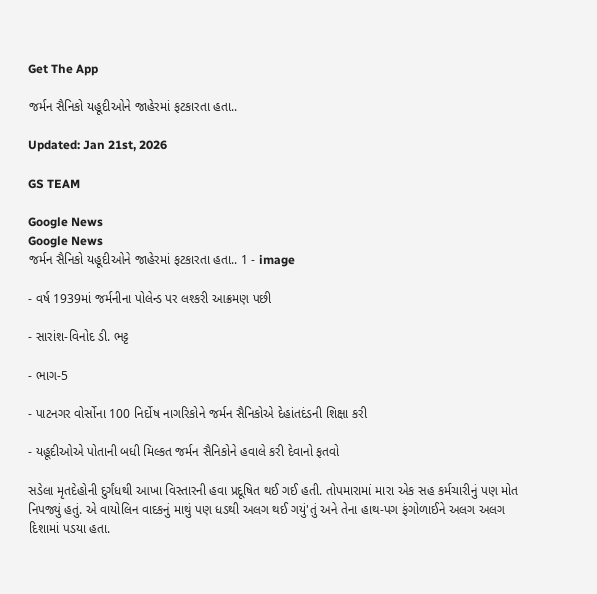Get The App

જર્મન સૈનિકો યહૂદીઓને જાહેરમાં ફટકારતા હતા..

Updated: Jan 21st, 2026

GS TEAM

Google News
Google News
જર્મન સૈનિકો યહૂદીઓને જાહેરમાં ફટકારતા હતા.. 1 - image

- વર્ષ 1939માં જર્મનીના પોલેન્ડ પર લશ્કરી આક્રમણ પછી

- સારાંશ-વિનોદ ડી. ભટ્ટ

- ભાગ-5

- પાટનગર વોર્સોના 100 નિર્દોષ નાગરિકોને જર્મન સૈનિકોએ દેહાંતદંડની શિક્ષા કરી

- યહૂદીઓએ પોતાની બધી મિલ્કત જર્મન સૈનિકોને હવાલે કરી દેવાનો ફતવો

સડેલા મૃતદેહોની દુર્ગંધથી આખા વિસ્તારની હવા પ્રદૂષિત થઈ ગઈ હતી. તોપમારામાં મારા એક સહ કર્મચારીનું પણ મોત નિપજ્યું હતું. એ વાયોલિન વાદકનું માથું પણ ધડથી અલગ થઈ ગયું'તું અને તેના હાથ-પગ ફંગોળાઈને અલગ અલગ દિશામાં પડયા હતા.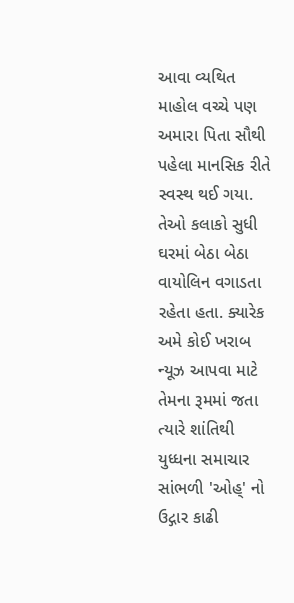આવા વ્યથિત માહોલ વચ્ચે પણ અમારા પિતા સૌથી પહેલા માનસિક રીતે સ્વસ્થ થઈ ગયા. તેઓ કલાકો સુધી ઘરમાં બેઠા બેઠા વાયોલિન વગાડતા રહેતા હતા. ક્યારેક અમે કોઈ ખરાબ ન્યૂઝ આપવા માટે તેમના રૂમમાં જતા ત્યારે શાંતિથી યુધ્ધના સમાચાર સાંભળી 'ઓહ્' નો ઉદ્ગાર કાઢી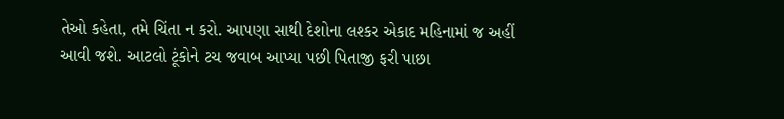તેઓ કહેતા, તમે ચિંતા ન કરો. આપણા સાથી દેશોના લશ્કર એકાદ મહિનામાં જ અહીં આવી જશે. આટલો ટૂંકોને ટચ જવાબ આપ્યા પછી પિતાજી ફરી પાછા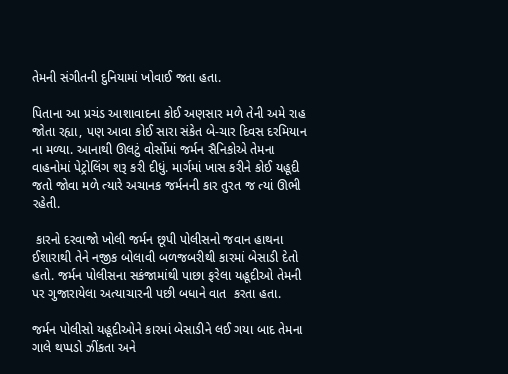તેમની સંગીતની દુનિયામાં ખોવાઈ જતા હતા.

પિતાના આ પ્રચંડ આશાવાદના કોઈ અણસાર મળે તેની અમે રાહ જોતા રહ્યા, પણ આવા કોઈ સારા સંકેત બે-ચાર દિવસ દરમિયાન ના મળ્યા. આનાથી ઊલટું વોર્સોમાં જર્મન સૈનિકોએ તેમના વાહનોમાં પેટ્રોલિંગ શરૂ કરી દીધું. માર્ગમાં ખાસ કરીને કોઈ યહૂદી જતો જોવા મળે ત્યારે અચાનક જર્મનની કાર તુરત જ ત્યાં ઊભી રહેતી.

 કારનો દરવાજો ખોલી જર્મન છૂપી પોલીસનો જવાન હાથના ઈશારાથી તેને નજીક બોલાવી બળજબરીથી કારમાં બેસાડી દેતો હતો. જર્મન પોલીસના સકંજામાંથી પાછા ફરેલા યહૂદીઓ તેમની પર ગુજારાયેલા અત્યાચારની પછી બધાને વાત  કરતા હતા.

જર્મન પોલીસો યહૂદીઓને કારમાં બેસાડીને લઈ ગયા બાદ તેમના ગાલે થપ્પડો ઝીંકતા અને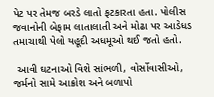પેટ પર તેમજ બરડે લાતો ફટકારતા હતા. પોલીસ જવાનોની બેફામ લાતાલાતી અને મોઢા પર આડેધડ તમાચાથી પેલો યહૂદી અધમૂઓ થઈ જતો હતો.

 આવી ઘટનાઓ વિશે સાંભળી, વોર્સોવાસીઓ, જર્મનો સામે આક્રોશ અને બળાપો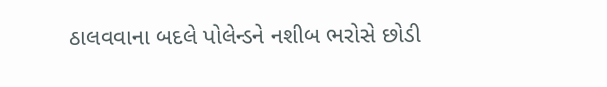ઠાલવવાના બદલે પોલેન્ડને નશીબ ભરોસે છોડી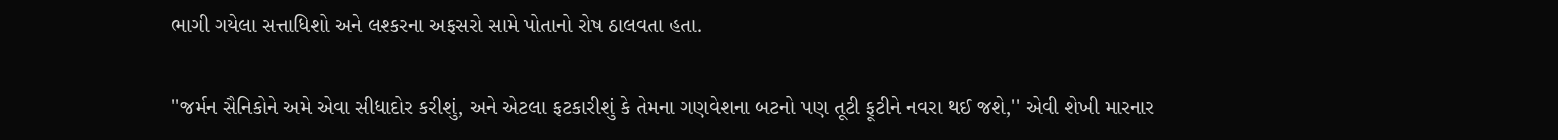ભાગી ગયેલા સત્તાધિશો અને લશ્કરના અફસરો સામે પોતાનો રોષ ઠાલવતા હતા.

''જર્મન સૈનિકોને અમે એવા સીધાદોર કરીશું, અને એટલા ફટકારીશું કે તેમના ગણવેશના બટનો પણ તૂટી ફૂટીને નવરા થઈ જશે,'' એવી શેખી મારનાર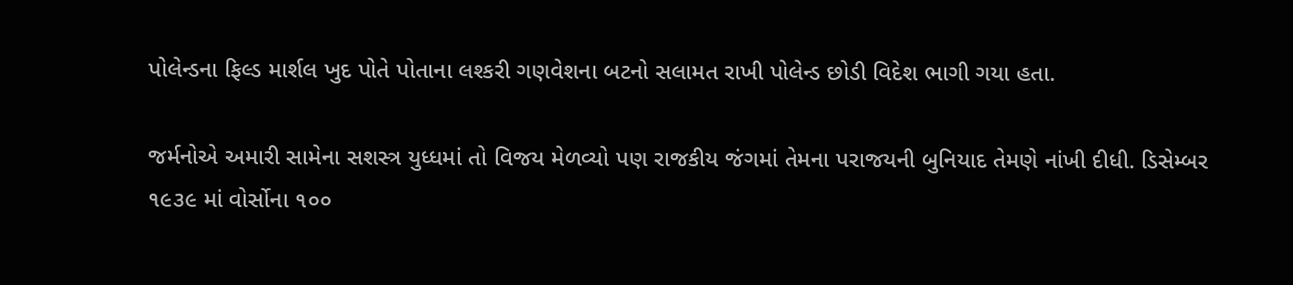પોલેન્ડના ફિલ્ડ માર્શલ ખુદ પોતે પોતાના લશ્કરી ગણવેશના બટનો સલામત રાખી પોલેન્ડ છોડી વિદેશ ભાગી ગયા હતા.

જર્મનોએ અમારી સામેના સશસ્ત્ર યુધ્ધમાં તો વિજય મેળવ્યો પણ રાજકીય જંગમાં તેમના પરાજયની બુનિયાદ તેમણે નાંખી દીધી. ડિસેમ્બર  ૧૯૩૯ માં વોર્સોના ૧૦૦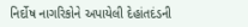નિર્દોષ નાગરિકોને અપાયેલી દેહાંતદંડની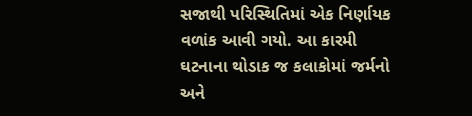સજાથી પરિસ્થિતિમાં એક નિર્ણાયક વળાંક આવી ગયો. આ કારમી ઘટનાના થોડાક જ કલાકોમાં જર્મનો અને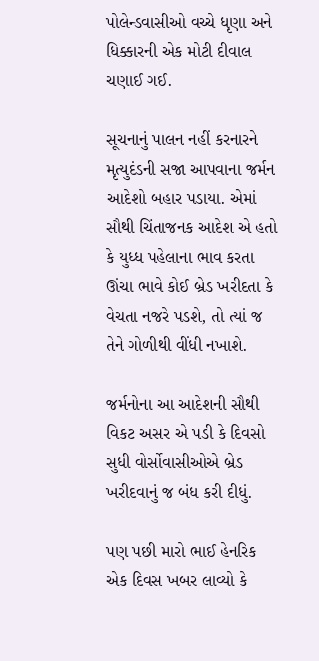પોલેન્ડવાસીઓ વચ્ચે ધૃણા અને ધિક્કારની એક મોટી દીવાલ ચણાઈ ગઈ.

સૂચનાનું પાલન નહીં કરનારને મૃત્યુદંડની સજા આપવાના જર્મન આદેશો બહાર પડાયા. એમાં સૌથી ચિંતાજનક આદેશ એ હતો કે યુધ્ધ પહેલાના ભાવ કરતા ઊંચા ભાવે કોઈ બ્રેડ ખરીદતા કે વેચતા નજરે પડશે, તો ત્યાં જ તેને ગોળીથી વીંધી નખાશે.

જર્મનોના આ આદેશની સૌથી વિકટ અસર એ પડી કે દિવસો સુધી વોર્સોવાસીઓએ બ્રેડ ખરીદવાનું જ બંધ કરી દીધું.

પણ પછી મારો ભાઈ હેનરિક એક દિવસ ખબર લાવ્યો કે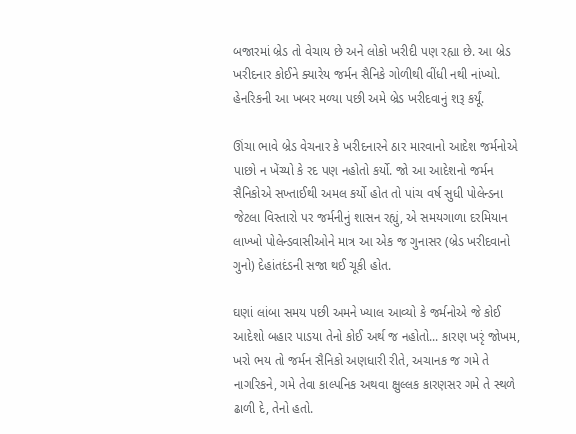બજારમાં બ્રેડ તો વેચાય છે અને લોકો ખરીદી પણ રહ્યા છે. આ બ્રેડ ખરીદનાર કોઈને ક્યારેય જર્મન સૈનિકે ગોળીથી વીંધી નથી નાંખ્યો. હેનરિકની આ ખબર મળ્યા પછી અમે બ્રેડ ખરીદવાનું શરૂ કર્યૂં.

ઊંચા ભાવે બ્રેડ વેચનાર કે ખરીદનારને ઠાર મારવાનો આદેશ જર્મનોએ પાછો ન ખેંચ્યો કે રદ પણ નહોતો કર્યો. જો આ આદેશનો જર્મન સૈનિકોએ સખ્તાઈથી અમલ કર્યો હોત તો પાંચ વર્ષ સુધી પોલેન્ડના જેટલા વિસ્તારો પર જર્મનીનું શાસન રહ્યું, એ સમયગાળા દરમિયાન લાખ્ખો પોલેન્ડવાસીઓને માત્ર આ એક જ ગુનાસર (બ્રેડ ખરીદવાનો ગુનો) દેહાંતદંડની સજા થઈ ચૂકી હોત.

ઘણાં લાંબા સમય પછી અમને ખ્યાલ આવ્યો કે જર્મનોએ જે કોઈ આદેશો બહાર પાડયા તેનો કોઈ અર્થ જ નહોતો... કારણ ખરૃં જોખમ, ખરો ભય તો જર્મન સૈનિકો અણધારી રીતે, અચાનક જ ગમે તે નાગરિકને, ગમે તેવા કાલ્પનિક અથવા ક્ષુલ્લક કારણસર ગમે તે સ્થળે ઢાળી દે, તેનો હતો.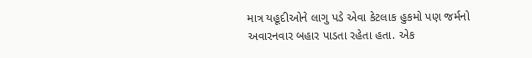માત્ર યહૂદીઓને લાગુ પડે એવા કેટલાક હુકમો પણ જર્મનો અવારનવાર બહાર પાડતા રહેતા હતા. એક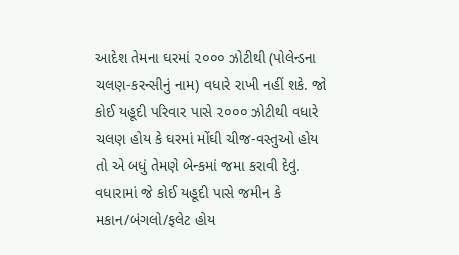આદેશ તેમના ઘરમાં ૨૦૦૦ ઝોટીથી (પોલેન્ડના ચલણ-કરન્સીનું નામ) વધારે રાખી નહીં શકે. જો કોઈ યહૂદી પરિવાર પાસે ૨૦૦૦ ઝોટીથી વધારે ચલણ હોય કે ઘરમાં મોંઘી ચીજ-વસ્તુઓ હોય તો એ બધું તેમણે બેન્કમાં જમા કરાવી દેવું. વધારામાં જે કોઈ યહૂદી પાસે જમીન કે મકાન/બંગલો/ફલેટ હોય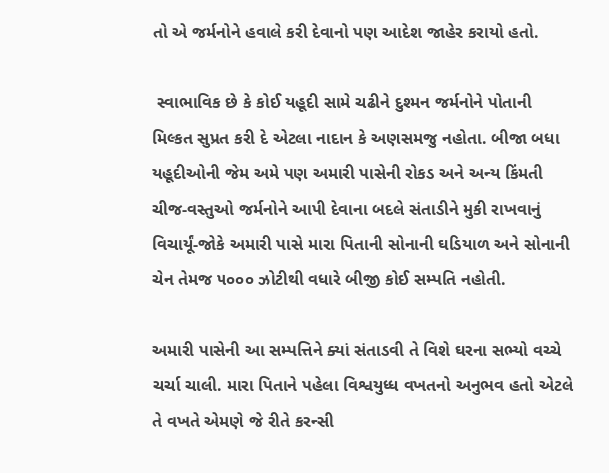તો એ જર્મનોને હવાલે કરી દેવાનો પણ આદેશ જાહેર કરાયો હતો.

 સ્વાભાવિક છે કે કોઈ યહૂદી સામે ચઢીને દુશ્મન જર્મનોને પોતાની મિલ્કત સુપ્રત કરી દે એટલા નાદાન કે અણસમજુ નહોતા. બીજા બધા યહૂદીઓની જેમ અમે પણ અમારી પાસેની રોકડ અને અન્ય કિંમતી ચીજ-વસ્તુઓ જર્મનોને આપી દેવાના બદલે સંતાડીને મુકી રાખવાનું વિચાર્યૂં-જોકે અમારી પાસે મારા પિતાની સોનાની ઘડિયાળ અને સોનાની ચેન તેમજ ૫૦૦૦ ઝોટીથી વધારે બીજી કોઈ સમ્પતિ નહોતી.

અમારી પાસેની આ સમ્પત્તિને ક્યાં સંતાડવી તે વિશે ઘરના સભ્યો વચ્ચે ચર્ચા ચાલી. મારા પિતાને પહેલા વિશ્વયુધ્ધ વખતનો અનુભવ હતો એટલે તે વખતે એમણે જે રીતે કરન્સી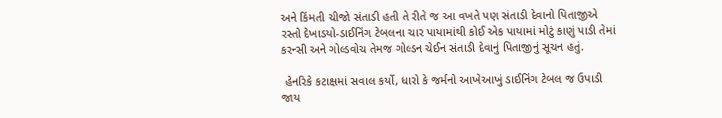અને કિંમતી ચીજો સંતાડી હતી તે રીતે જ આ વખતે પણ સંતાડી દેવાનો પિતાજીએ રસ્તો દેખાડયો-ડાઈનિંગ ટેબલના ચાર પાયામાંથી કોઈ એક પાયામાં મોટું કાણું પાડી તેમાં કરન્સી અને ગોલ્ડવોચ તેમજ ગોલ્ડન ચેઈન સંતાડી દેવાનું પિતાજીનું સૂચન હતું.

 હેનરિકે કટાક્ષમાં સવાલ કર્યો, ધારો કે જર્મનો આખેઆખું ડાઈનિંગ ટેબલ જ ઉપાડી જાય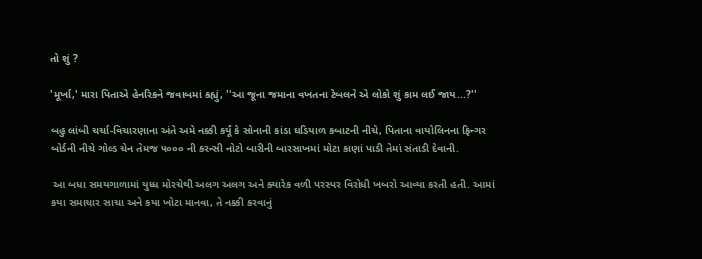તો શું ?

'મૂર્ખા,' મારા પિતાએ હેનરિકને જવાબમાં કહ્યું, ''આ જૂના જમાના વખતના ટેબલને એ લોકો શું કામ લઈ જાય...?''

બહુ લાંબી ચર્ચા-વિચારણાના અંતે અમે નક્કી કર્યૂં કે સોનાની કાંડા ઘડિયાળ કબાટની નીચે, પિતાના વાયોલિનના ફિન્ગર બોર્ડની નીચે ગોલ્ડ ચેન તેમજ ૫૦૦૦ ની કરન્સી નોટો બારીની બારસાખમાં મોટા કાણાં પાડી તેમાં સંતાડી દેવાની.

 આ બધા સમયગાળામાં યુધ્ધ મોરચેથી અલગ અલગ અને ક્યારેક વળી પરસ્પર વિરોધી ખબરો આવ્યા કરતી હતી. આમાં કયા સમાચાર સાચા અને કયા ખોટા માનવા, તે નક્કી કરવાનું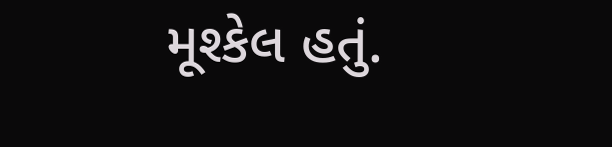મૂશ્કેલ હતું.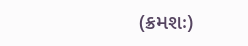(ક્રમશઃ)